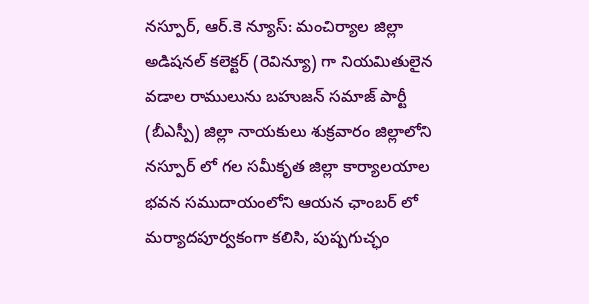నస్పూర్, ఆర్.కె న్యూస్: మంచిర్యాల జిల్లా అడిషనల్ కలెక్టర్ (రెవిన్యూ) గా నియమితులైన వడాల రాములును బహుజన్ సమాజ్ పార్టీ (బీఎస్పీ) జిల్లా నాయకులు శుక్రవారం జిల్లాలోని నస్పూర్ లో గల సమీకృత జిల్లా కార్యాలయాల భవన సముదాయంలోని ఆయన ఛాంబర్ లో మర్యాదపూర్వకంగా కలిసి, పుష్పగుచ్ఛం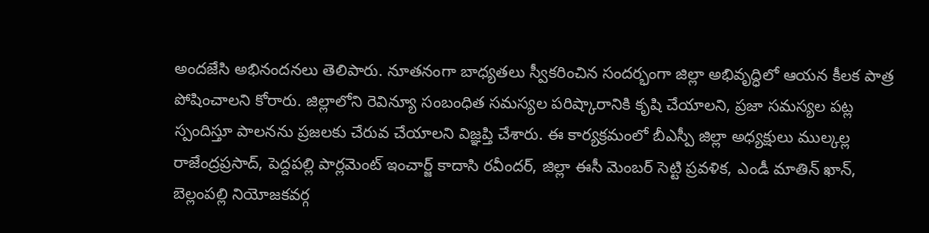అందజేసి అభినందనలు తెలిపారు. నూతనంగా బాధ్యతలు స్వీకరించిన సందర్భంగా జిల్లా అభివృద్ధిలో ఆయన కీలక పాత్ర పోషించాలని కోరారు. జిల్లాలోని రెవిన్యూ సంబంధిత సమస్యల పరిష్కారానికి కృషి చేయాలని, ప్రజా సమస్యల పట్ల స్పందిస్తూ పాలనను ప్రజలకు చేరువ చేయాలని విజ్ఞప్తి చేశారు. ఈ కార్యక్రమంలో బీఎస్పీ జిల్లా అధ్యక్షులు ముల్కల్ల రాజేంద్రప్రసాద్, పెద్దపల్లి పార్లమెంట్ ఇంచార్జ్ కాదాసి రవీందర్, జిల్లా ఈసీ మెంబర్ సెట్టి ప్రవళిక, ఎండీ మాతిన్ ఖాన్, బెల్లంపల్లి నియోజకవర్గ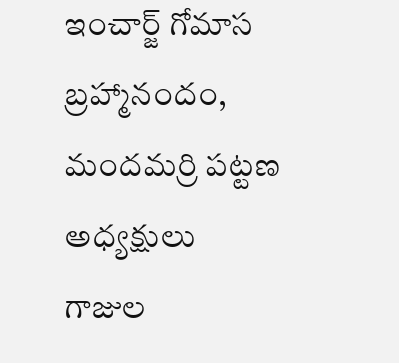ఇంచార్జ్ గోమాస బ్రహ్మానందం, మందమర్రి పట్టణ అధ్యక్షులు గాజుల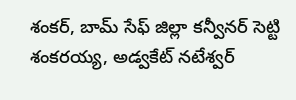శంకర్, బామ్ సేఫ్ జిల్లా కన్వీనర్ సెట్టి శంకరయ్య, అడ్వకేట్ నటేశ్వర్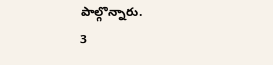పాల్గొన్నారు.
3